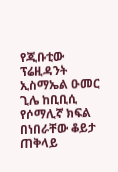የጂቡቲው ፕሬዚዳንት ኢስማኤል ዑመር ጊሌ ከቢቢሲ የሶማሊኛ ክፍል በነበራቸው ቆይታ ጠቅላይ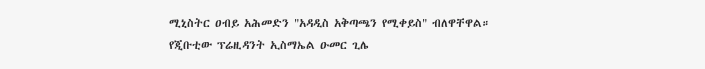ሚኒስትር ዐብይ አሕመድን "አዳዲስ አቅጣጫን የሚቀይስ" ብለዋቸዋል።
የጂቡቲው ፕሬዚዳንት ኢስማኤል ዑመር ጊሌ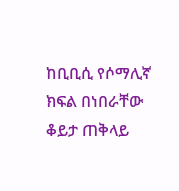ከቢቢሲ የሶማሊኛ ክፍል በነበራቸው ቆይታ ጠቅላይ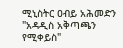ሚኒስትር ዐብይ አሕመድን "አዳዲስ አቅጣጫን የሚቀይስ"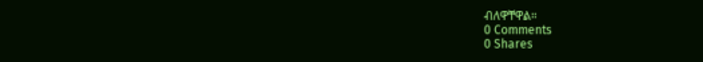ብለዋቸዋል።
0 Comments
0 Shares